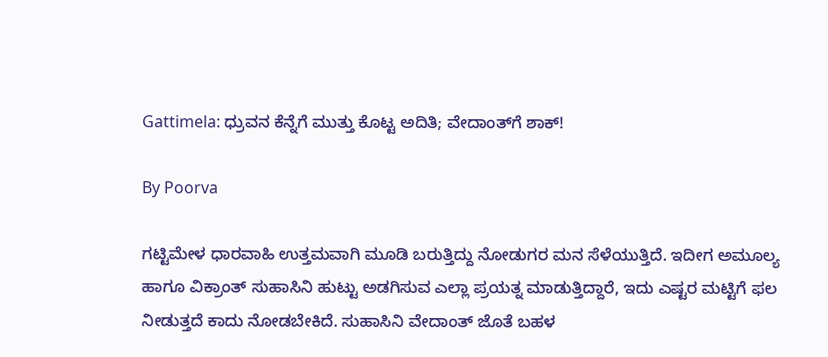Gattimela: ಧ್ರುವನ ಕೆನ್ನೆಗೆ ಮುತ್ತು ಕೊಟ್ಟ ಅದಿತಿ; ವೇದಾಂತ್‌ಗೆ ಶಾಕ್!

By Poorva

ಗಟ್ಟಿಮೇಳ ಧಾರವಾಹಿ ಉತ್ತಮವಾಗಿ ಮೂಡಿ ಬರುತ್ತಿದ್ದು ನೋಡುಗರ ಮನ ಸೆಳೆಯುತ್ತಿದೆ. ಇದೀಗ ಅಮೂಲ್ಯ ಹಾಗೂ ವಿಕ್ರಾಂತ್ ಸುಹಾಸಿನಿ ಹುಟ್ಟು ಅಡಗಿಸುವ ಎಲ್ಲಾ ಪ್ರಯತ್ನ ಮಾಡುತ್ತಿದ್ದಾರೆ, ಇದು ಎಷ್ಟರ ಮಟ್ಟಿಗೆ ಫಲ ನೀಡುತ್ತದೆ ಕಾದು ನೋಡಬೇಕಿದೆ. ಸುಹಾಸಿನಿ ವೇದಾಂತ್ ಜೊತೆ ಬಹಳ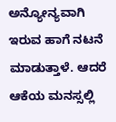ಅನ್ಯೋನ್ಯವಾಗಿ ಇರುವ ಹಾಗೆ ನಟನೆ ಮಾಡುತ್ತಾಳೆ. ಆದರೆ ಆಕೆಯ ಮನಸ್ಸಲ್ಲಿ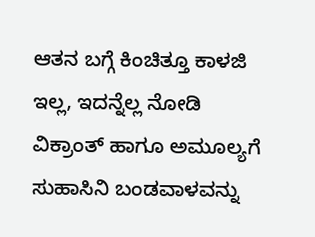ಆತನ ಬಗ್ಗೆ ಕಿಂಚಿತ್ತೂ ಕಾಳಜಿ ಇಲ್ಲ, ಇದನ್ನೆಲ್ಲ ನೋಡಿ ವಿಕ್ರಾಂತ್ ಹಾಗೂ ಅಮೂಲ್ಯಗೆ ಸುಹಾಸಿನಿ ಬಂಡವಾಳವನ್ನು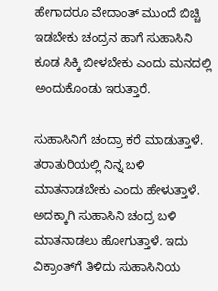ಹೇಗಾದರೂ ವೇದಾಂತ್ ಮುಂದೆ ಬಿಚ್ಚಿ ಇಡಬೇಕು ಚಂದ್ರನ ಹಾಗೆ ಸುಹಾಸಿನಿ ಕೂಡ ಸಿಕ್ಕಿ ಬೀಳಬೇಕು ಎಂದು ಮನದಲ್ಲಿ ಅಂದುಕೊಂಡು ಇರುತ್ತಾರೆ.

ಸುಹಾಸಿನಿಗೆ ಚಂದ್ರಾ ಕರೆ ಮಾಡುತ್ತಾಳೆ. ತರಾತುರಿಯಲ್ಲಿ ನಿನ್ನ ಬಳಿ ಮಾತನಾಡಬೇಕು ಎಂದು ಹೇಳುತ್ತಾಳೆ. ಅದಕ್ಕಾಗಿ ಸುಹಾಸಿನಿ ಚಂದ್ರ ಬಳಿ ಮಾತನಾಡಲು ಹೋಗುತ್ತಾಳೆ. ಇದು ವಿಕ್ರಾಂತ್‌ಗೆ ತಿಳಿದು ಸುಹಾಸಿನಿಯ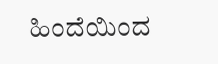ಹಿಂದೆಯಿಂದ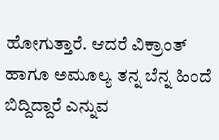ಹೋಗುತ್ತಾರೆ. ಆದರೆ ವಿಕ್ರಾಂತ್ ಹಾಗೂ ಅಮೂಲ್ಯ ತನ್ನ ಬೆನ್ನ ಹಿಂದೆ ಬಿದ್ದಿದ್ದಾರೆ ಎನ್ನುವ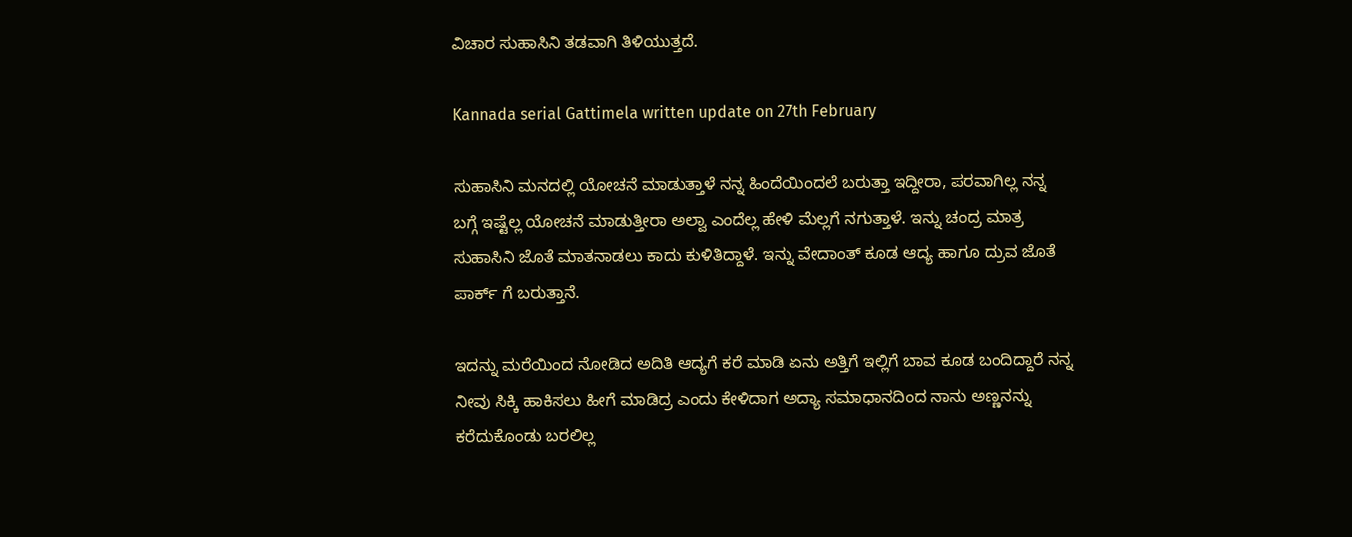ವಿಚಾರ ಸುಹಾಸಿನಿ ತಡವಾಗಿ ತಿಳಿಯುತ್ತದೆ.

Kannada serial Gattimela written update on 27th February

ಸುಹಾಸಿನಿ ಮನದಲ್ಲಿ ಯೋಚನೆ ಮಾಡುತ್ತಾಳೆ ನನ್ನ ಹಿಂದೆಯಿಂದಲೆ ಬರುತ್ತಾ ಇದ್ದೀರಾ, ಪರವಾಗಿಲ್ಲ ನನ್ನ ಬಗ್ಗೆ ಇಷ್ಟೆಲ್ಲ ಯೋಚನೆ ಮಾಡುತ್ತೀರಾ ಅಲ್ವಾ ಎಂದೆಲ್ಲ ಹೇಳಿ ಮೆಲ್ಲಗೆ ನಗುತ್ತಾಳೆ. ಇನ್ನು ಚಂದ್ರ ಮಾತ್ರ ಸುಹಾಸಿನಿ ಜೊತೆ ಮಾತನಾಡಲು ಕಾದು ಕುಳಿತಿದ್ದಾಳೆ. ಇನ್ನು ವೇದಾಂತ್ ಕೂಡ ಆದ್ಯ ಹಾಗೂ ದ್ರುವ ಜೊತೆ ಪಾರ್ಕ್ ಗೆ ಬರುತ್ತಾನೆ.

ಇದನ್ನು ಮರೆಯಿಂದ ನೋಡಿದ ಅದಿತಿ ಆದ್ಯಗೆ ಕರೆ ಮಾಡಿ ಏನು ಅತ್ತಿಗೆ ಇಲ್ಲಿಗೆ ಬಾವ ಕೂಡ ಬಂದಿದ್ದಾರೆ ನನ್ನ ನೀವು ಸಿಕ್ಕಿ ಹಾಕಿಸಲು ಹೀಗೆ ಮಾಡಿದ್ರ ಎಂದು ಕೇಳಿದಾಗ ಅದ್ಯಾ ಸಮಾಧಾನದಿಂದ ನಾನು ಅಣ್ಣನನ್ನು ಕರೆದುಕೊಂಡು ಬರಲಿಲ್ಲ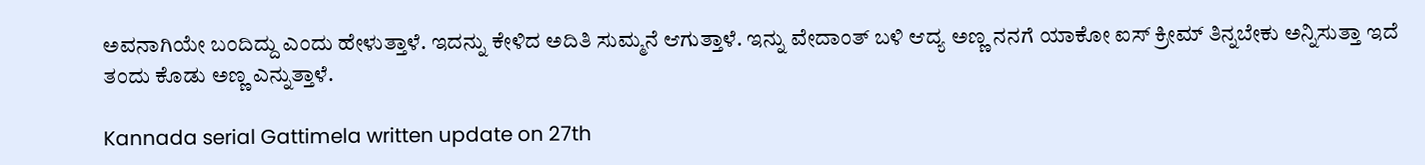ಅವನಾಗಿಯೇ ಬಂದಿದ್ದು ಎಂದು ಹೇಳುತ್ತಾಳೆ. ಇದನ್ನು ಕೇಳಿದ ಅದಿತಿ ಸುಮ್ಮನೆ ಆಗುತ್ತಾಳೆ. ಇನ್ನು ವೇದಾಂತ್ ಬಳಿ ಆದ್ಯ ಅಣ್ಣ ನನಗೆ ಯಾಕೋ ಐಸ್ ಕ್ರೀಮ್ ತಿನ್ನಬೇಕು ಅನ್ನಿಸುತ್ತಾ ಇದೆ ತಂದು ಕೊಡು ಅಣ್ಣ ಎನ್ನುತ್ತಾಳೆ.

Kannada serial Gattimela written update on 27th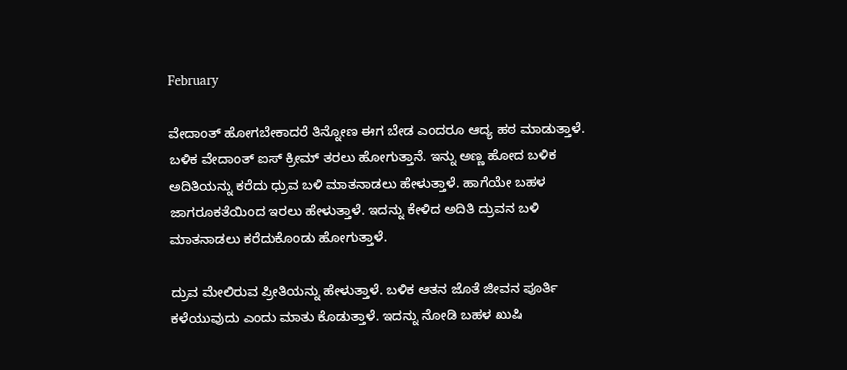February

ವೇದಾಂತ್ ಹೋಗಬೇಕಾದರೆ ತಿನ್ನೋಣ ಈಗ ಬೇಡ ಎಂದರೂ ಆದ್ಯ ಹಠ ಮಾಡುತ್ತಾಳೆ. ಬಳಿಕ ವೇದಾಂತ್ ಐಸ್ ಕ್ರೀಮ್ ತರಲು ಹೋಗುತ್ತಾನೆ. ಇನ್ನು ಅಣ್ಣ ಹೋದ ಬಳಿಕ ಅದಿತಿಯನ್ನು ಕರೆದು ಧ್ರುವ ಬಳಿ ಮಾತನಾಡಲು ಹೇಳುತ್ತಾಳೆ. ಹಾಗೆಯೇ ಬಹಳ ಜಾಗರೂಕತೆಯಿಂದ ಇರಲು ಹೇಳುತ್ತಾಳೆ. ಇದನ್ನು ಕೇಳಿದ ಅದಿತಿ ದ್ರುವನ ಬಳಿ ಮಾತನಾಡಲು ಕರೆದುಕೊಂಡು ಹೋಗುತ್ತಾಳೆ.

ದ್ರುವ ಮೇಲಿರುವ ಪ್ರೀತಿಯನ್ನು ಹೇಳುತ್ತಾಳೆ. ಬಳಿಕ ಆತನ ಜೊತೆ ಜೀವನ ಪೂರ್ತಿ ಕಳೆಯುವುದು ಎಂದು ಮಾತು ಕೊಡುತ್ತಾಳೆ. ಇದನ್ನು ನೋಡಿ ಬಹಳ ಖುಷಿ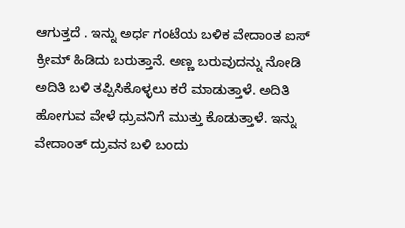ಆಗುತ್ತದೆ . ಇನ್ನು ಅರ್ಧ ಗಂಟೆಯ ಬಳಿಕ ವೇದಾಂತ ಐಸ್ ಕ್ರೀಮ್ ಹಿಡಿದು ಬರುತ್ತಾನೆ. ಅಣ್ಣ ಬರುವುದನ್ನು ನೋಡಿ ಅದಿತಿ ಬಳಿ ತಪ್ಪಿಸಿಕೊಳ್ಳಲು ಕರೆ ಮಾಡುತ್ತಾಳೆ. ಅದಿತಿ ಹೋಗುವ ವೇಳೆ ಧ್ರುವನಿಗೆ ಮುತ್ತು ಕೊಡುತ್ತಾಳೆ. ಇನ್ನು ವೇದಾಂತ್ ದ್ರುವನ ಬಳಿ ಬಂದು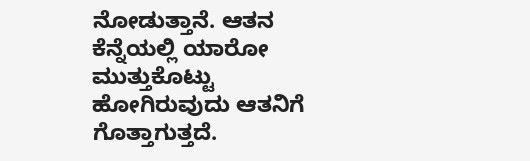ನೋಡುತ್ತಾನೆ. ಆತನ ಕೆನ್ನೆಯಲ್ಲಿ ಯಾರೋ ಮುತ್ತುಕೊಟ್ಟು ಹೋಗಿರುವುದು ಆತನಿಗೆ ಗೊತ್ತಾಗುತ್ತದೆ.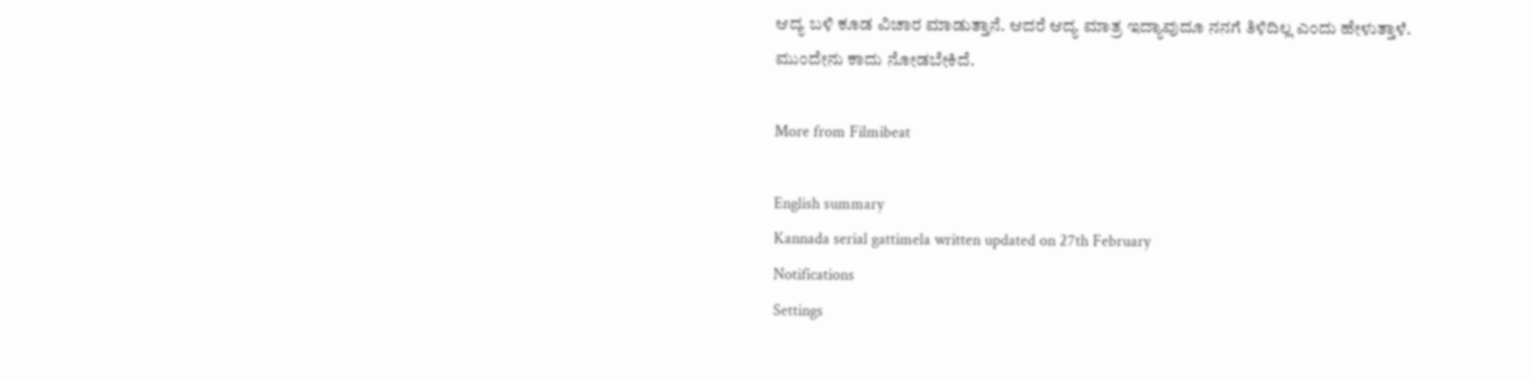ಆದ್ಯ ಬಳಿ ಕೂಡ ವಿಚಾರ ಮಾಡುತ್ತಾನೆ. ಆದರೆ ಆದ್ಯ ಮಾತ್ರ ಇದ್ಯಾವುದೂ ನನಗೆ ತಿಳಿದಿಲ್ಲ ಎಂದು ಹೇಳುತ್ತಾಳೆ. ಮುಂದೇನು ಕಾದು ನೋಡಬೇಕಿದೆ.

More from Filmibeat

English summary
Kannada serial gattimela written updated on 27th February
Notifications
Settings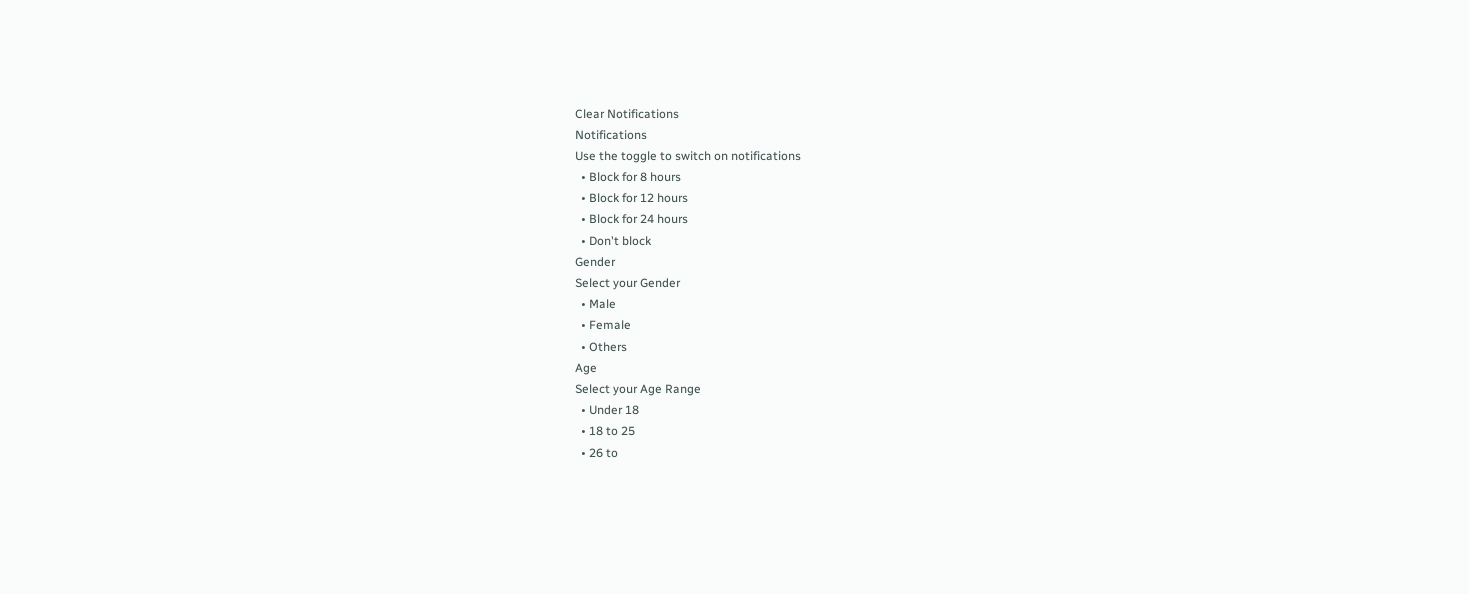Clear Notifications
Notifications
Use the toggle to switch on notifications
  • Block for 8 hours
  • Block for 12 hours
  • Block for 24 hours
  • Don't block
Gender
Select your Gender
  • Male
  • Female
  • Others
Age
Select your Age Range
  • Under 18
  • 18 to 25
  • 26 to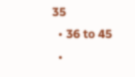35
  • 36 to 45
  •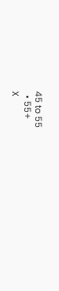45 to 55
  • 55+
X